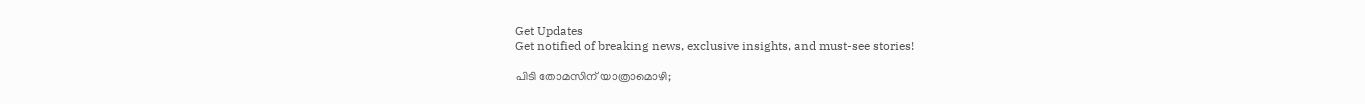Get Updates
Get notified of breaking news, exclusive insights, and must-see stories!

പിടി തോമസിന് യാത്രാമൊഴി;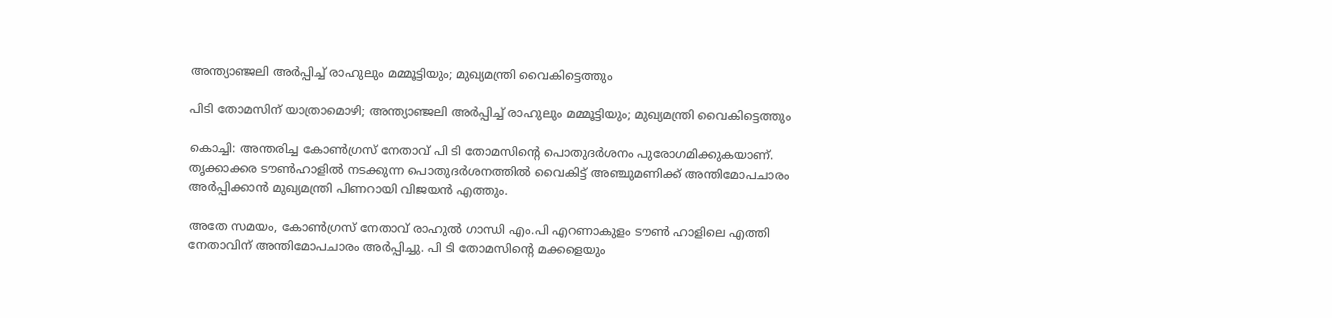അന്ത്യാഞ്ജലി അർപ്പിച്ച് രാഹുലും മമ്മൂട്ടിയും; മുഖ്യമന്ത്രി വൈകിട്ടെത്തും

പിടി തോമസിന് യാത്രാമൊഴി; അന്ത്യാഞ്ജലി അർപ്പിച്ച് രാഹുലും മമ്മൂട്ടിയും; മുഖ്യമന്ത്രി വൈകിട്ടെത്തും

കൊച്ചി: അന്തരിച്ച കോണ്‍ഗ്രസ് നേതാവ് പി ടി തോമസിന്‍റെ പൊതുദര്‍ശനം പുരോഗമിക്കുകയാണ്. തൃക്കാക്കര ടൗണ്‍ഹാളില്‍ നടക്കുന്ന പൊതുദര്‍ശനത്തില്‍ വൈകിട്ട് അഞ്ചുമണിക്ക് അന്തിമോപചാരം അർപ്പിക്കാൻ മുഖ്യമന്ത്രി പിണറായി വിജയൻ എത്തും.

അതേ സമയം, കോണ്‍ഗ്രസ് നേതാവ് രാഹുല്‍ ഗാന്ധി എം.പി എറണാകുളം ടൗണ്‍ ഹാളിലെ എത്തി നേതാവിന് അന്തിമോപചാരം അർപ്പിച്ചു. പി ടി തോമസിന്‍റെ മക്കളെയും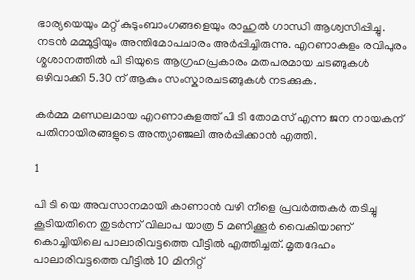ഭാര്യയെയും മറ്റ് കുടുംബാംഗങ്ങളെയും രാഹുൽ ഗാന്ധി ആശ്വസിപ്പിച്ചു. നടന്‍ മമ്മൂട്ടിയും അന്തിമോപചാരം അര്‍പ്പിച്ചിരുന്നു. എറണാകുളം രവിപുരം ശ്മശാനത്തിൽ പി ടിയുടെ ആഗ്രഹപ്രകാരം മതപരമായ ചടങ്ങുകൾ ഒഴിവാക്കി 5.30 ന് ആകും സംസ്കാരചടങ്ങുകൾ നടക്കുക.

കർമ്മ മണ്ഡലമായ എറണാകുളത്ത് പി ടി തോമസ് എന്ന ജന നായകന് പതിനായിരങ്ങളുടെ അന്ത്യാഞ്ജലി അർപ്പിക്കാൻ എത്തി.

1

പി ടി യെ അവസാനമായി കാണാൻ വഴി നീളെ പ്രവർത്തകർ തടിച്ചു കൂടിയതിനെ തുടർന്ന് വിലാപ യാത്ര 5 മണിക്കൂർ വൈകിയാണ് കൊച്ചിയിലെ പാലാരിവട്ടത്തെ വീട്ടിൽ എത്തിച്ചത്. മൃതദേഹം പാലാരിവട്ടത്തെ വീട്ടില്‍ 10 മിനിറ്റ്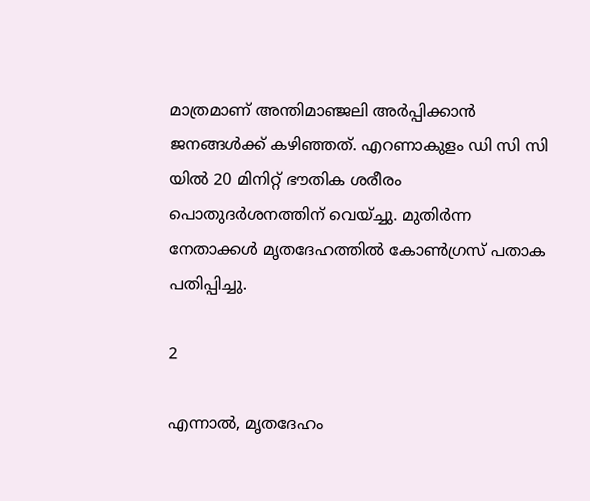മാത്രമാണ് അന്തിമാഞ്ജലി അര്‍പ്പിക്കാൻ ജനങ്ങൾക്ക് കഴിഞ്ഞത്. എറണാകുളം ഡി സി സി യില്‍ 20 മിനിറ്റ് ഭൗതിക ശരീരം പൊതുദര്‍ശനത്തിന് വെയ്ച്ചു. മുതിർന്ന നേതാക്കൾ മൃതദേഹത്തിൽ കോൺഗ്രസ് പതാക പതിപ്പിച്ചു.

2

എന്നാൽ, മൃതദേഹം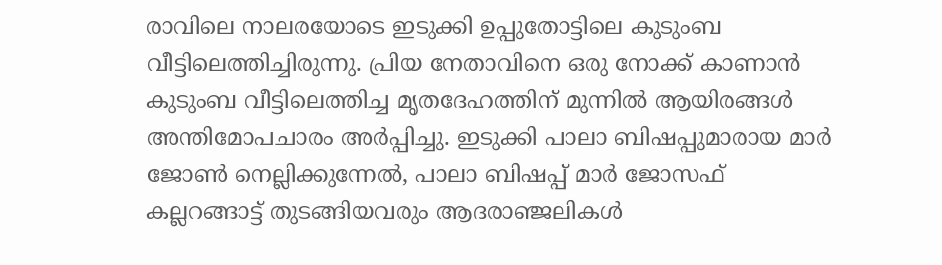രാവിലെ നാലരയോടെ ഇടുക്കി ഉപ്പുതോട്ടിലെ കുടുംബ വീട്ടിലെത്തിച്ചിരുന്നു. പ്രിയ നേതാവിനെ ഒരു നോക്ക് കാണാൻ കുടുംബ വീട്ടിലെത്തിച്ച മൃതദേഹത്തിന് മുന്നിൽ ആയിരങ്ങൾ അന്തിമോപചാരം അർപ്പിച്ചു. ഇടുക്കി പാലാ ബിഷപ്പുമാരായ മാർ ജോൺ നെല്ലിക്കുന്നേൽ, പാലാ ബിഷപ്പ് മാർ ജോസഫ് കല്ലറങ്ങാട്ട് തുടങ്ങിയവരും ആദരാഞ്ജലികൾ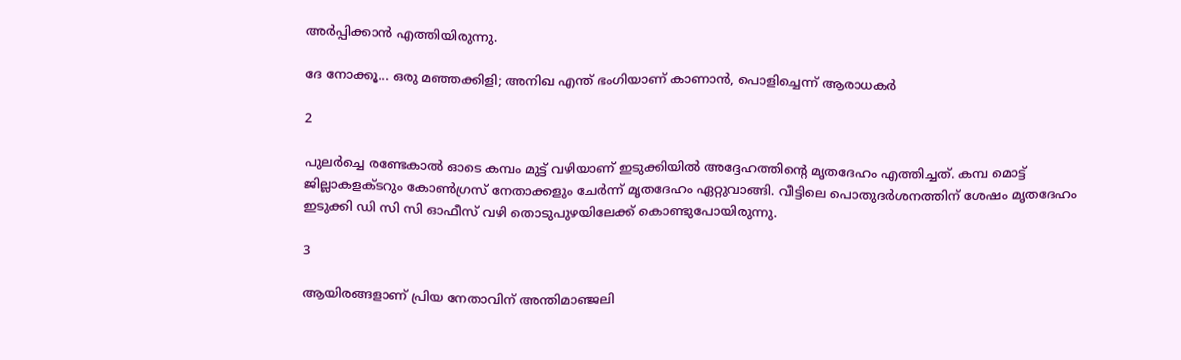അർപ്പിക്കാൻ എത്തിയിരുന്നു.

ദേ നോക്കൂ... ഒരു മഞ്ഞക്കിളി; അനിഖ എന്ത് ഭംഗിയാണ് കാണാന്‍, പൊളിച്ചെന്ന് ആരാധകര്‍

2

പുലർച്ചെ രണ്ടേകാൽ ഓടെ കമ്പം മുട്ട് വഴിയാണ് ഇടുക്കിയിൽ അദ്ദേഹത്തിന്റെ മൃതദേഹം എത്തിച്ചത്. കമ്പ മൊട്ട് ജില്ലാകളക്ടറും കോൺഗ്രസ് നേതാക്കളും ചേർന്ന് മൃതദേഹം ഏറ്റുവാങ്ങി. വീട്ടിലെ പൊതുദർശനത്തിന് ശേഷം മൃതദേഹം ഇടുക്കി ഡി സി സി ഓഫീസ് വഴി തൊടുപുഴയിലേക്ക് കൊണ്ടുപോയിരുന്നു.

3

ആയിരങ്ങളാണ് പ്രിയ നേതാവിന് അന്തിമാഞ്ജലി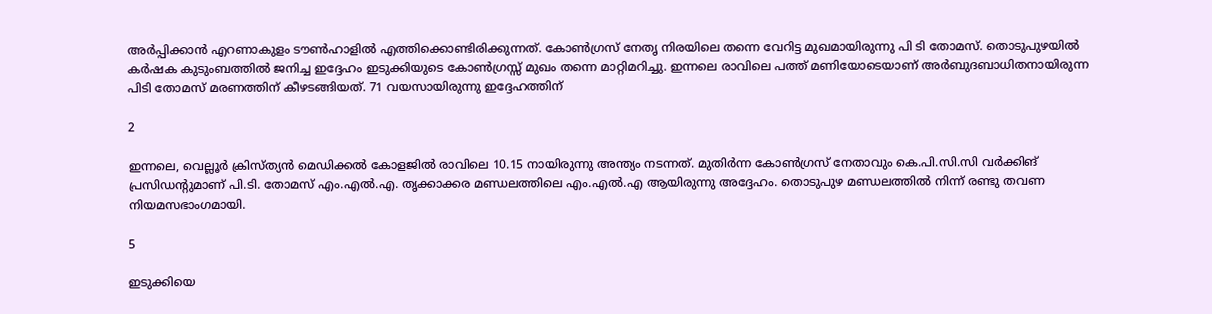അര്‍പ്പിക്കാൻ എറണാകുളം ടൗൺഹാളിൽ എത്തിക്കൊണ്ടിരിക്കുന്നത്. കോൺഗ്രസ് നേതൃ നിരയിലെ തന്നെ വേറിട്ട മുഖമായിരുന്നു പി ടി തോമസ്. തൊടുപുഴയിൽ കർഷക കുടുംബത്തിൽ ജനിച്ച ഇദ്ദേഹം ഇടുക്കിയുടെ കോൺഗ്രസ്സ് മുഖം തന്നെ മാറ്റിമറിച്ചു. ഇന്നലെ രാവിലെ പത്ത് മണിയോടെയാണ് അര്‍ബുദബാധിതനായിരുന്ന പിടി തോമസ് മരണത്തിന് കീഴടങ്ങിയത്. 71 വയസായിരുന്നു ഇദ്ദേഹത്തിന്

2

ഇന്നലെ, വെല്ലൂര്‍ ക്രിസ്ത്യന്‍ മെഡിക്കല്‍ കോളജില്‍ രാവിലെ 10.15 നായിരുന്നു അന്ത്യം നടന്നത്. മുതിര്‍ന്ന കോണ്‍ഗ്രസ് നേതാവും കെ.പി.സി.സി വര്‍ക്കിങ് പ്രസിഡന്റുമാണ് പി.ടി. തോമസ് എം.എല്‍.എ. തൃക്കാക്കര മണ്ഡലത്തിലെ എം.എല്‍.എ ആയിരുന്നു അദ്ദേഹം. തൊടുപുഴ മണ്ഡലത്തില്‍ നിന്ന് രണ്ടു തവണ നിയമസഭാംഗമായി.

5

ഇടുക്കിയെ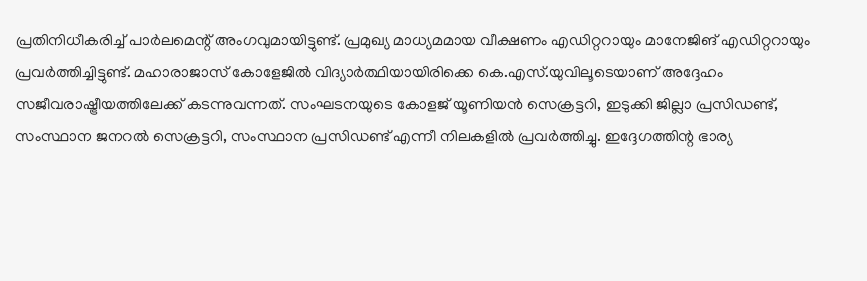പ്രതിനിധീകരിച്ച് പാര്‍ലമെന്റ് അംഗവുമായിട്ടുണ്ട്. പ്രമുഖ്യ മാധ്യമമായ വീക്ഷണം എഡിറ്ററായും മാനേജിങ് എഡിറ്ററായും പ്രവര്‍ത്തിച്ചിട്ടുണ്ട്. മഹാരാജാസ് കോളേജില്‍ വിദ്യാര്‍ത്ഥിയായിരിക്കെ കെ.എസ്.യുവിലൂടെയാണ് അദ്ദേഹം സജീവരാഷ്ട്രീയത്തിലേക്ക് കടന്നുവന്നത്. സംഘടനയുടെ കോളജ് യൂണിയന്‍ സെക്രട്ടറി, ഇടുക്കി ജില്ലാ പ്രസിഡണ്ട്, സംസ്ഥാന ജനറല്‍ സെക്രട്ടറി, സംസ്ഥാന പ്രസിഡണ്ട് എന്നീ നിലകളില്‍ പ്രവര്‍ത്തിച്ചു. ഇദ്ദേഗത്തിന്റ ഭാര്യ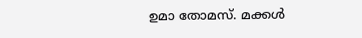ഉമാ തോമസ്. മക്കള്‍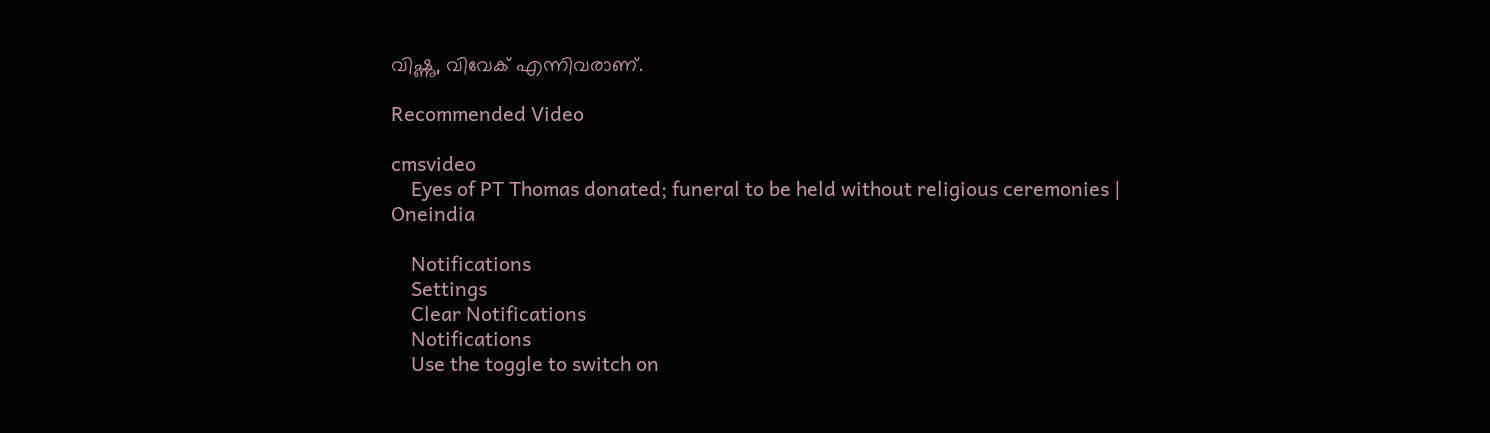വിഷ്ണു, വിവേക് എന്നിവരാണ്.

Recommended Video

cmsvideo
    Eyes of PT Thomas donated; funeral to be held without religious ceremonies | Oneindia

    Notifications
    Settings
    Clear Notifications
    Notifications
    Use the toggle to switch on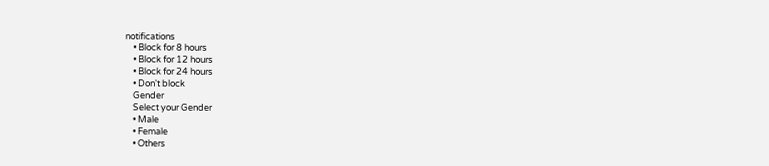notifications
    • Block for 8 hours
    • Block for 12 hours
    • Block for 24 hours
    • Don't block
    Gender
    Select your Gender
    • Male
    • Female
    • Others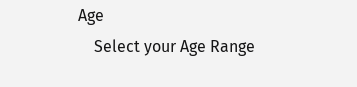Age
    Select your Age Range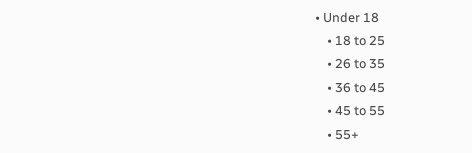• Under 18
    • 18 to 25
    • 26 to 35
    • 36 to 45
    • 45 to 55
    • 55+